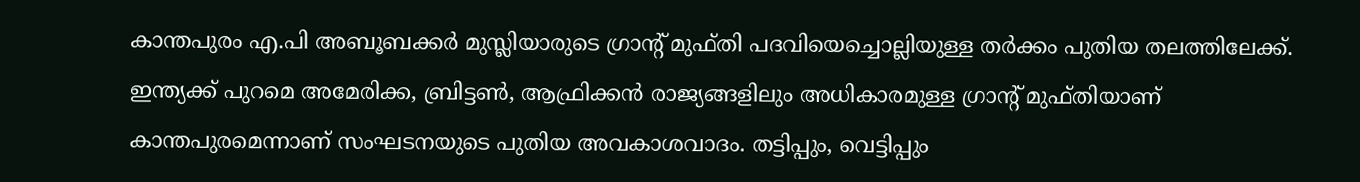കാന്തപുരം എ.പി അബൂബക്കര്‍ മുസ്ലിയാരുടെ ഗ്രാന്റ് മുഫ്തി പദവിയെച്ചൊല്ലിയുള്ള തര്‍ക്കം പുതിയ തലത്തിലേക്ക്. ഇന്ത്യക്ക് പുറമെ അമേരിക്ക, ബ്രിട്ടണ്‍, ആഫ്രിക്കന്‍ രാജ്യങ്ങളിലും അധികാരമുള്ള ഗ്രാന്റ് മുഫ്തിയാണ് കാന്തപുരമെന്നാണ് സംഘടനയുടെ പുതിയ അവകാശവാദം. തട്ടിപ്പും, വെട്ടിപ്പും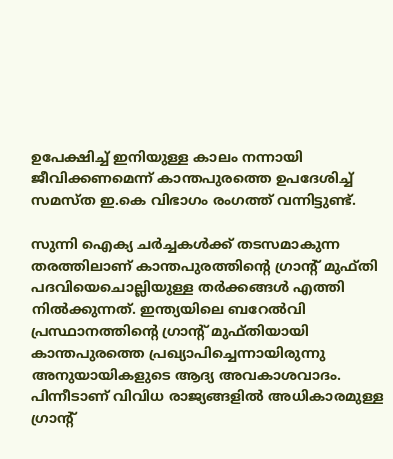ഉപേക്ഷിച്ച് ഇനിയുള്ള കാലം നന്നായി ജീവിക്കണമെന്ന് കാന്തപുരത്തെ ഉപദേശിച്ച് സമസ്ത ഇ.കെ വിഭാഗം രംഗത്ത് വന്നിട്ടുണ്ട്.

സുന്നി ഐക്യ ചര്‍ച്ചകള്‍ക്ക് തടസമാകുന്ന തരത്തിലാണ് കാന്തപുരത്തിന്റെ ഗ്രാന്റ് മുഫ്തി പദവിയെചൊല്ലിയുള്ള തര്‍ക്കങ്ങള്‍ എത്തി നില്‍ക്കുന്നത്. ഇന്ത്യയിലെ ബറേല്‍വി പ്രസ്ഥാനത്തിന്റെ ഗ്രാന്റ് മുഫ്തിയായി കാന്തപുരത്തെ പ്രഖ്യാപിച്ചെന്നായിരുന്നു അനുയായികളുടെ ആദ്യ അവകാശവാദം. പിന്നീടാണ് വിവിധ രാജ്യങ്ങളില്‍ അധികാരമുള്ള ഗ്രാന്റ്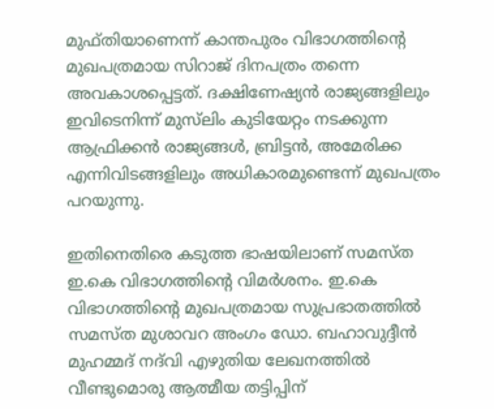മുഫ്തിയാണെന്ന് കാന്തപുരം വിഭാഗത്തിന്റെ മുഖപത്രമായ സിറാജ് ദിനപത്രം തന്നെ അവകാശപ്പെട്ടത്. ദക്ഷിണേഷ്യന്‍ രാജ്യങ്ങളിലും ഇവിടെനിന്ന് മുസ്‌ലിം കുടിയേറ്റം നടക്കുന്ന ആഫ്രിക്കന്‍ രാജ്യങ്ങള്‍, ബ്രിട്ടന്‍, അമേരിക്ക എന്നിവിടങ്ങളിലും അധികാരമുണ്ടെന്ന് മുഖപത്രം പറയുന്നു.

ഇതിനെതിരെ കടുത്ത ഭാഷയിലാണ് സമസ്ത ഇ.കെ വിഭാഗത്തിന്റെ വിമര്‍ശനം. ഇ.കെ വിഭാഗത്തിന്റെ മുഖപത്രമായ സുപ്രഭാതത്തില്‍ സമസ്ത മുശാവറ അംഗം ഡോ. ബഹാവുദ്ദീന്‍ മുഹമ്മദ് നദ്‌വി എഴുതിയ ലേഖനത്തില്‍ വീണ്ടുമൊരു ആത്മീയ തട്ടിപ്പിന്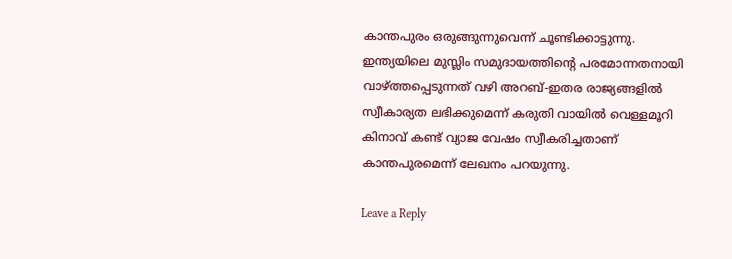കാന്തപുരം ഒരുങ്ങുന്നുവെന്ന് ചൂണ്ടിക്കാട്ടുന്നു. ഇന്ത്യയിലെ മുസ്ലിം സമുദായത്തിന്റെ പരമോന്നതനായി വാഴ്ത്തപ്പെടുന്നത് വഴി അറബ്-ഇതര രാജ്യങ്ങളില്‍ സ്വീകാര്യത ലഭിക്കുമെന്ന് കരുതി വായില്‍ വെള്ളമൂറി കിനാവ് കണ്ട് വ്യാജ വേഷം സ്വീകരിച്ചതാണ് കാന്തപുരമെന്ന് ലേഖനം പറയുന്നു.

Leave a Reply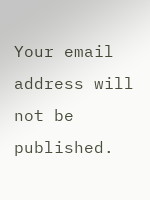Your email address will not be published.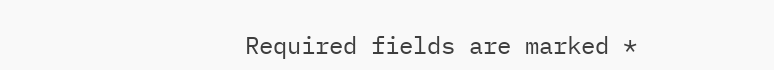Required fields are marked *